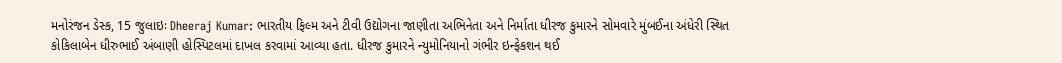મનોરંજન ડેસ્ક, 15 જુલાઇઃ Dheeraj Kumar: ભારતીય ફિલ્મ અને ટીવી ઉદ્યોગના જાણીતા અભિનેતા અને નિર્માતા ધીરજ કુમારને સોમવારે મુંબઈના અંધેરી સ્થિત કોકિલાબેન ધીરુભાઈ અંબાણી હોસ્પિટલમાં દાખલ કરવામાં આવ્યા હતા. ધીરજ કુમારને ન્યુમોનિયાનો ગંભીર ઇન્ફેકશન થઈ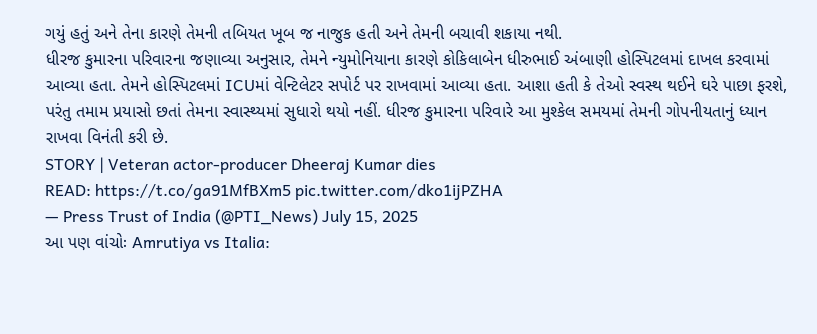ગયું હતું અને તેના કારણે તેમની તબિયત ખૂબ જ નાજુક હતી અને તેમની બચાવી શકાયા નથી.
ધીરજ કુમારના પરિવારના જણાવ્યા અનુસાર, તેમને ન્યુમોનિયાના કારણે કોકિલાબેન ધીરુભાઈ અંબાણી હોસ્પિટલમાં દાખલ કરવામાં આવ્યા હતા. તેમને હોસ્પિટલમાં ICUમાં વેન્ટિલેટર સપોર્ટ પર રાખવામાં આવ્યા હતા. આશા હતી કે તેઓ સ્વસ્થ થઈને ઘરે પાછા ફરશે, પરંતુ તમામ પ્રયાસો છતાં તેમના સ્વાસ્થ્યમાં સુધારો થયો નહીં. ધીરજ કુમારના પરિવારે આ મુશ્કેલ સમયમાં તેમની ગોપનીયતાનું ધ્યાન રાખવા વિનંતી કરી છે.
STORY | Veteran actor-producer Dheeraj Kumar dies
READ: https://t.co/ga91MfBXm5 pic.twitter.com/dko1ijPZHA
— Press Trust of India (@PTI_News) July 15, 2025
આ પણ વાંચોઃ Amrutiya vs Italia: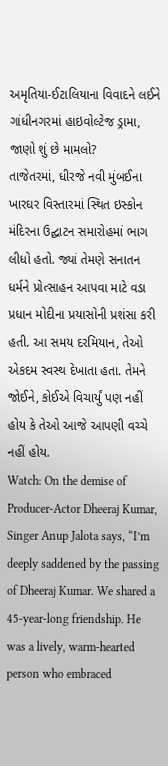અમૃતિયા-ઈટાલિયાના વિવાદને લઈને ગાંધીનગરમાં હાઇવોલ્ટેજ ડ્રામા, જાણો શું છે મામલો?
તાજેતરમાં, ધીરજે નવી મુંબઈના ખારઘર વિસ્તારમાં સ્થિત ઇસ્કોન મંદિરના ઉદ્ઘાટન સમારોહમાં ભાગ લીધો હતો. જ્યાં તેમણે સનાતન ધર્મને પ્રોત્સાહન આપવા માટે વડા પ્રધાન મોદીના પ્રયાસોની પ્રશંસા કરી હતી. આ સમય દરમિયાન, તેઓ એકદમ સ્વસ્થ દેખાતા હતા. તેમને જોઈને, કોઈએ વિચાર્યું પણ નહીં હોય કે તેઓ આજે આપણી વચ્ચે નહીં હોય.
Watch: On the demise of Producer-Actor Dheeraj Kumar, Singer Anup Jalota says, “I’m deeply saddened by the passing of Dheeraj Kumar. We shared a 45-year-long friendship. He was a lively, warm-hearted person who embraced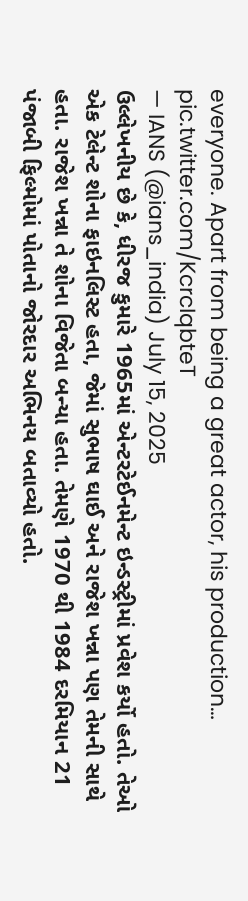everyone. Apart from being a great actor, his production… pic.twitter.com/KcrcIqbteT
— IANS (@ians_india) July 15, 2025
ઉલ્લેખનીય છે કે, ધીરજ કુમારે 1965માં એન્ટરટેઈનમેન્ટ ઇન્ડસ્ટ્રીમાં પ્રવેશ કર્યો હતો. તેઓ એક ટેલેન્ટ શોના ફાઇનલિસ્ટ હતા, જેમાં સુભાષ ઘાઈ અને રાજેશ ખન્ના પણ તેમની સાથે હતા. રાજેશ ખન્ના તે શોના વિજેતા બન્યા હતા. તેમણે 1970 થી 1984 દરમિયાન 21 પંજાબી ફિલ્મોમાં પોતાનો જોરદાર અભિનય બતાવ્યો હતો.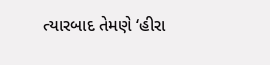ત્યારબાદ તેમણે ‘હીરા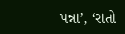પન્ના’, ‘રાતો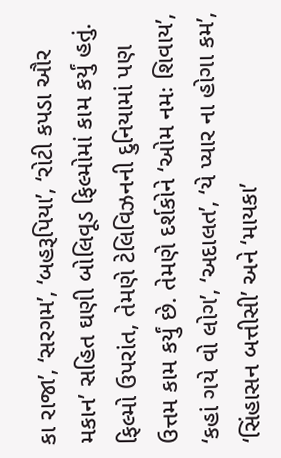કા રાજા’, ‘સરગમ’, ‘બહરૂપિયા’, ‘રોટી કપડા ઔર મકાન’ સહિત ઘણી બોલિવૂડ ફિલ્મોમાં કામ કર્યું હતું.
ફિલ્મો ઉપરાંત, તેમણે ટેલિવિઝનની દુનિયામાં પણ ઉત્તમ કામ કર્યું છે. તેમણે દર્શકોને ‘ઓમ નમઃ શિવાય’, ‘કહાં ગયે વો લોગ’, ‘અદાલત’, ‘યે પ્યાર ના હોગા કમ’, ‘સિંહાસન બત્તીસી’ અને ‘માયકા’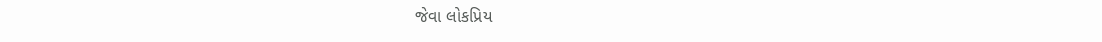જેવા લોકપ્રિય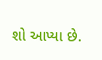શો આપ્યા છે.